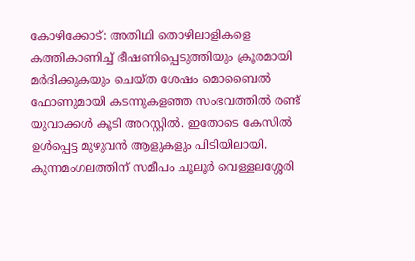കോഴിക്കോട്: അതിഥി തൊഴിലാളികളെ കത്തികാണിച്ച് ഭീഷണിപ്പെടുത്തിയും ക്രൂരമായി മർദിക്കുകയും ചെയ്ത ശേഷം മൊബൈൽ ഫോണുമായി കടന്നുകളഞ്ഞ സംഭവത്തിൽ രണ്ട് യുവാക്കൾ കൂടി അറസ്റ്റിൽ. ഇതോടെ കേസിൽ ഉൾപ്പെട്ട മുഴുവൻ ആളുകളും പിടിയിലായി. കുന്നമംഗലത്തിന് സമീപം ചൂലൂർ വെള്ളലശ്ശേരി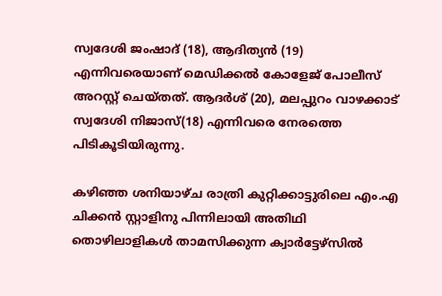സ്വദേശി ജംഷാദ് (18), ആദിത്യൻ (19) എന്നിവരെയാണ് മെഡിക്കൽ കോളേജ് പോലീസ് അറസ്റ്റ് ചെയ്തത്. ആദർശ് (20), മലപ്പുറം വാഴക്കാട് സ്വദേശി നിജാസ്(18) എന്നിവരെ നേരത്തെ പിടികൂടിയിരുന്നു.

കഴിഞ്ഞ ശനിയാഴ്ച രാത്രി കുറ്റിക്കാട്ടുരിലെ എം.എ ചിക്കൻ സ്റ്റാളിനു പിന്നിലായി അതിഥി തൊഴിലാളികൾ താമസിക്കുന്ന ക്വാർട്ടേഴ്സിൽ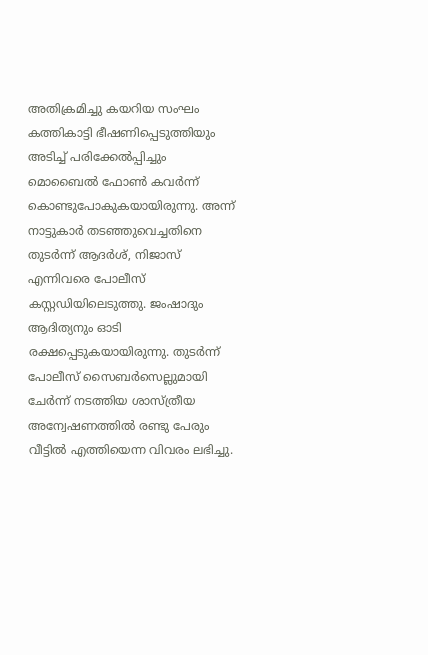അതിക്രമിച്ചു കയറിയ സംഘം കത്തികാട്ടി ഭീഷണിപ്പെടുത്തിയും അടിച്ച് പരിക്കേൽപ്പിച്ചും മൊബൈൽ ഫോൺ കവർന്ന് കൊണ്ടുപോകുകയായിരുന്നു. അന്ന് നാട്ടുകാർ തടഞ്ഞുവെച്ചതിനെ തുടർന്ന് ആദർശ്, നിജാസ് എന്നിവരെ പോലീസ് കസ്റ്റഡിയിലെടുത്തു. ജംഷാദും ആദിത്യനും ഓടി രക്ഷപ്പെടുകയായിരുന്നു. തുടർന്ന് പോലീസ് സൈബർസെല്ലുമായി ചേർന്ന് നടത്തിയ ശാസ്ത്രീയ അന്വേഷണത്തിൽ രണ്ടു പേരും വീട്ടിൽ എത്തിയെന്ന വിവരം ലഭിച്ചു.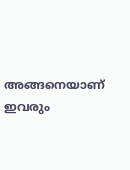അങ്ങനെയാണ് ഇവരും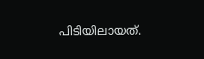പിടിയിലായത്.